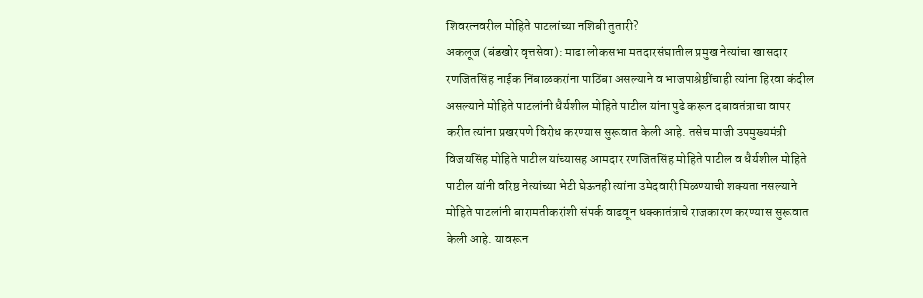शिवरत्नवरील मोहिते पाटलांच्या नशिबी तुतारी?
अकलूज (बंडखोर वृत्तसेवा): माढा लोकसभा मतदारसंघातील प्रमुख नेत्यांचा खासदार रणजितसिंह नाईक निंबाळकरांना पाठिंबा असल्याने व भाजपाश्रेष्ठींचाही त्यांना हिरवा कंदील असल्याने मोहिते पाटलांनी धैर्यशील मोहिते पाटील यांना पुढे करून दबावतंत्राचा वापर करीत त्यांना प्रखरपणे विरोध करण्यास सुरूवात केली आहे. तसेच माजी उपमुख्यमंत्री विजयसिंह मोहिते पाटील यांच्यासह आमदार रणजितसिंह मोहिते पाटील व धैर्यशील मोहिते पाटील यांनी वरिष्ठ नेत्यांच्या भेटी घेऊनही त्यांना उमेदवारी मिळण्याची शक्यता नसल्याने मोहिते पाटलांनी बारामतीकरांशी संपर्क वाढवून धक्कातंत्राचे राजकारण करण्यास सुरूवात केली आहे. यावरून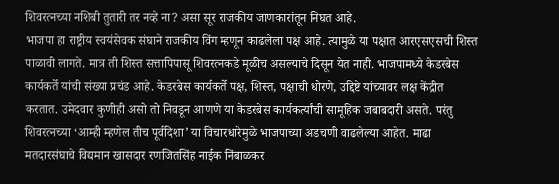शिवरत्नच्या नशिबी तुतारी तर नव्हे ना? असा सूर राजकीय जाणकारांतून निघत आहे.
भाजपा हा राष्ट्रीय स्वयंसेवक संघाने राजकीय विंग म्हणून काढलेला पक्ष आहे. त्यामुळे या पक्षात आरएसएसची शिस्त पाळावी लागते. मात्र ती शिस्त सत्तापिपासू शिवरत्नकडे मूळीच असल्याचे दिसून येत नाही. भाजपामध्ये केडरबेस कार्यकर्ते यांची संख्या प्रचंड आहे. केडरबेस कार्यकर्ते पक्ष, शिस्त, पक्षाची धोरणे, उद्दिष्टे यांच्यावर लक्ष केंद्रीत करतात. उमेदवार कुणीही असो तो निवडून आणणे या केडरबेस कार्यकर्त्यांची सामूहिक जबाबदारी असते. परंतु शिवरत्नच्या ‘आम्ही म्हणेल तीच पूर्वदिशा’ या विचारधारेमुळे भाजपाच्या अडचणी वाढलेल्या आहेत. माढा मतदारसंघाचे विद्यमान खासदार रणजितसिंह नाईक निंबाळकर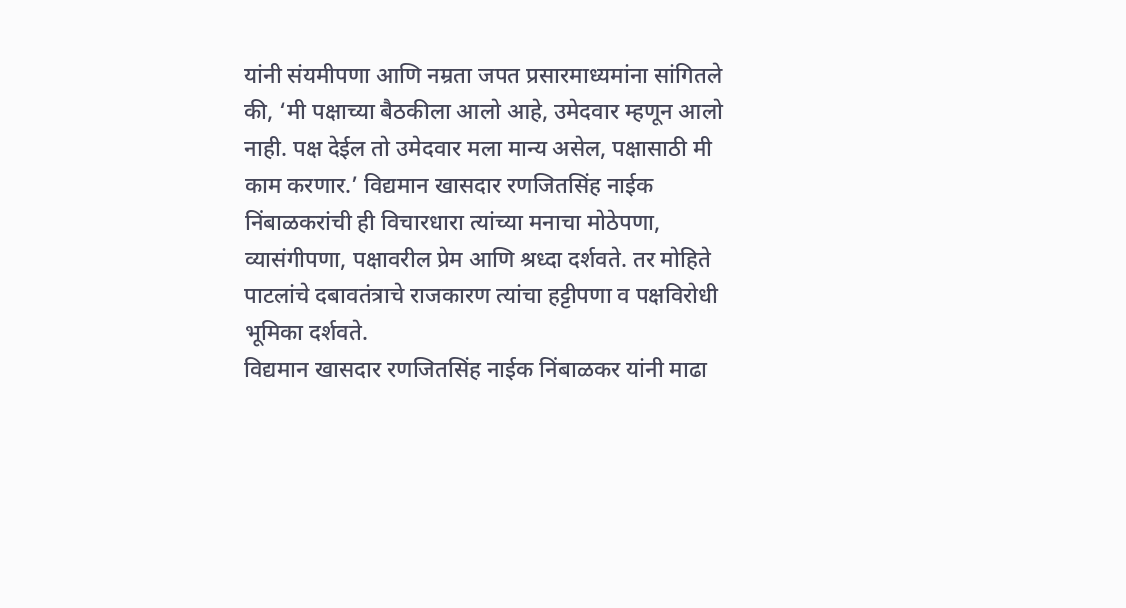यांनी संयमीपणा आणि नम्रता जपत प्रसारमाध्यमांना सांगितले की, ‘मी पक्षाच्या बैठकीला आलो आहे, उमेदवार म्हणून आलो नाही. पक्ष देईल तो उमेदवार मला मान्य असेल, पक्षासाठी मी काम करणार.’ विद्यमान खासदार रणजितसिंह नाईक निंबाळकरांची ही विचारधारा त्यांच्या मनाचा मोठेपणा, व्यासंगीपणा, पक्षावरील प्रेम आणि श्रध्दा दर्शवते. तर मोहिते पाटलांचे दबावतंत्राचे राजकारण त्यांचा हट्टीपणा व पक्षविरोधी भूमिका दर्शवते.
विद्यमान खासदार रणजितसिंह नाईक निंबाळकर यांनी माढा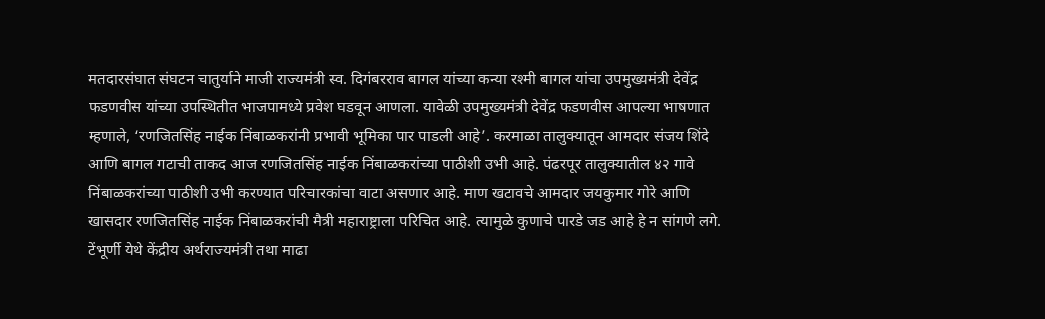मतदारसंघात संघटन चातुर्याने माजी राज्यमंत्री स्व. दिगंबरराव बागल यांच्या कन्या रश्मी बागल यांचा उपमुख्यमंत्री देवेंद्र फडणवीस यांच्या उपस्थितीत भाजपामध्ये प्रवेश घडवून आणला. यावेळी उपमुख्यमंत्री देवेंद्र फडणवीस आपल्या भाषणात म्हणाले, ‘रणजितसिंह नाईक निंबाळकरांनी प्रभावी भूमिका पार पाडली आहे’. करमाळा तालुक्यातून आमदार संजय शिंदे आणि बागल गटाची ताकद आज रणजितसिंह नाईक निंबाळकरांच्या पाठीशी उभी आहे. पंढरपूर तालुक्यातील ४२ गावे निंबाळकरांच्या पाठीशी उभी करण्यात परिचारकांचा वाटा असणार आहे. माण खटावचे आमदार जयकुमार गोरे आणि खासदार रणजितसिंह नाईक निंबाळकरांची मैत्री महाराष्ट्राला परिचित आहे. त्यामुळे कुणाचे पारडे जड आहे हे न सांगणे लगे.
टेंभूर्णी येथे केंद्रीय अर्थराज्यमंत्री तथा माढा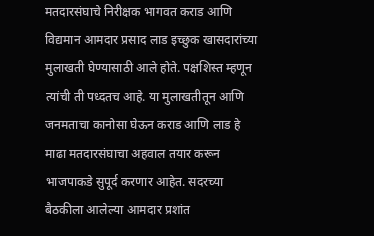मतदारसंघाचे निरीक्षक भागवत कराड आणि विद्यमान आमदार प्रसाद लाड इच्छुक खासदारांच्या मुलाखती घेण्यासाठी आले होते. पक्षशिस्त म्हणून त्यांची ती पध्दतच आहे. या मुलाखतीतून आणि जनमताचा कानोसा घेऊन कराड आणि लाड हे माढा मतदारसंघाचा अहवाल तयार करून भाजपाकडे सुपूर्द करणार आहेत. सदरच्या बैठकीला आलेल्या आमदार प्रशांत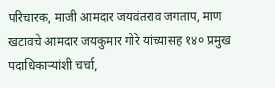परिचारक, माजी आमदार जयवंतराव जगताप, माण खटावचे आमदार जयकुमार गोरे यांच्यासह १४० प्रमुख पदाधिकाऱ्यांशी चर्चा,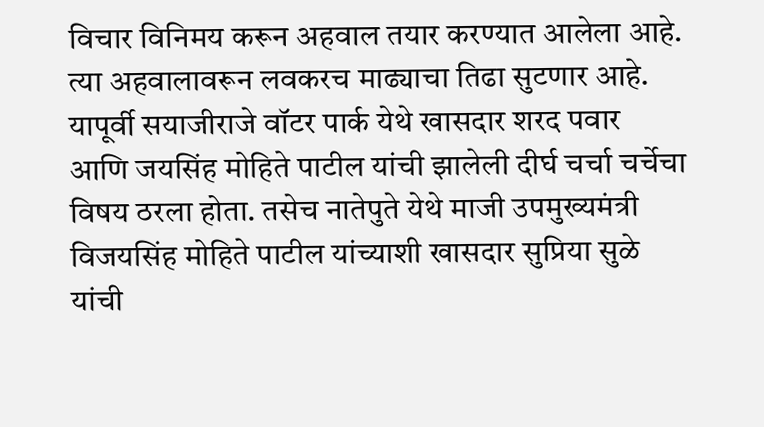विचार विनिमय करून अहवाल तयार करण्यात आलेला आहे. त्या अहवालावरून लवकरच माढ्याचा तिढा सुटणार आहे.
यापूर्वी सयाजीराजे वॉटर पार्क येथे खासदार शरद पवार आणि जयसिंह मोहिते पाटील यांची झालेली दीर्घ चर्चा चर्चेचा विषय ठरला होता. तसेच नातेपुते येथे माजी उपमुख्यमंत्री विजयसिंह मोहिते पाटील यांच्याशी खासदार सुप्रिया सुळे यांची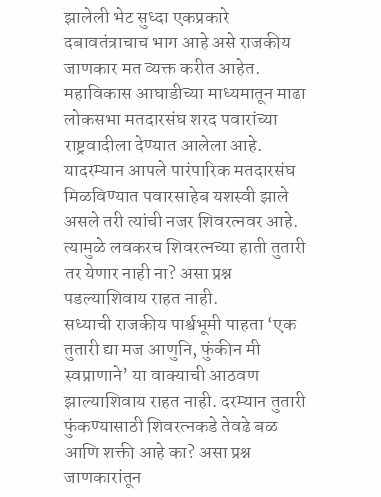झालेली भेट सुध्दा एकप्रकारे दबावतंत्राचाच भाग आहे असे राजकीय जाणकार मत व्यक्त करीत आहेत. महाविकास आघाडीच्या माध्यमातून माढा लोकसभा मतदारसंघ शरद पवारांच्या राष्ट्रवादीला देण्यात आलेला आहे. यादरम्यान आपले पारंपारिक मतदारसंघ मिळविण्यात पवारसाहेब यशस्वी झाले असले तरी त्यांची नजर शिवरत्नवर आहे. त्यामुळे लवकरच शिवरत्नच्या हाती तुतारी तर येणार नाही ना? असा प्रश्न पडल्याशिवाय राहत नाही.
सध्याची राजकीय पार्श्वभूमी पाहता ‘एक तुतारी द्या मज आणुनि, फुंकीन मी स्वप्राणाने’ या वाक्याची आठवण झाल्याशिवाय राहत नाही. दरम्यान तुतारी फुंकण्यासाठी शिवरत्नकडे तेवढे बळ आणि शक्ती आहे का? असा प्रश्न जाणकारांतून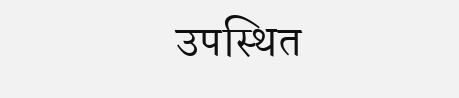उपस्थित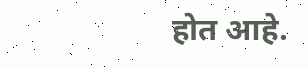होत आहे.